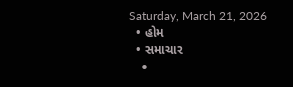Saturday, March 21, 2026
  • હોમ
  • સમાચાર
    •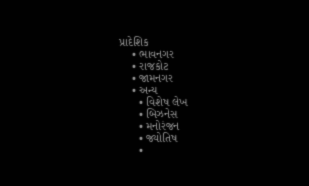પ્રાદેશિક
    • ભાવનગર
    • રાજકોટ
    • જામનગર
    • અન્ય
      • વિશેષ લેખ
      • બિઝનેસ
      • મનોરંજન
      • જ્યોતિષ
      •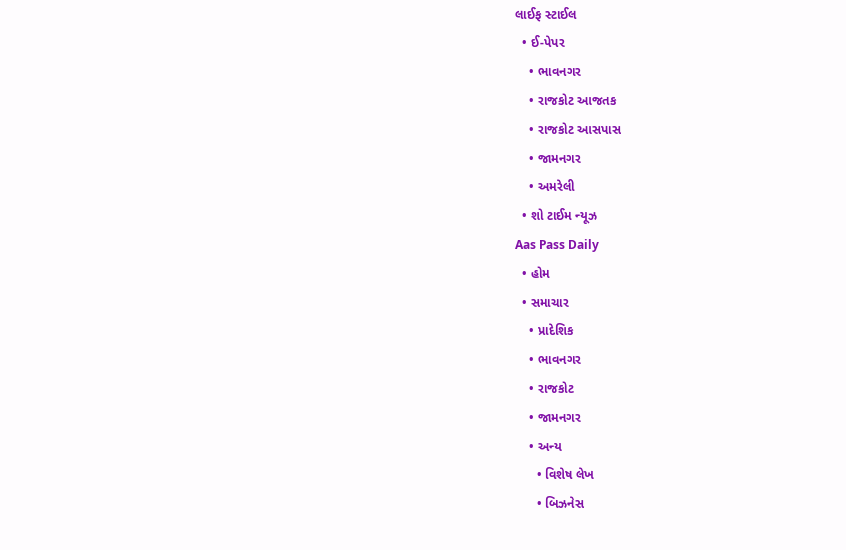લાઈફ સ્ટાઈલ
  • ઈ-પેપર
    • ભાવનગર
    • રાજકોટ આજતક
    • રાજકોટ આસપાસ
    • જામનગર
    • અમરેલી
  • શો ટાઈમ ન્યૂઝ
Aas Pass Daily
  • હોમ
  • સમાચાર
    • પ્રાદેશિક
    • ભાવનગર
    • રાજકોટ
    • જામનગર
    • અન્ય
      • વિશેષ લેખ
      • બિઝનેસ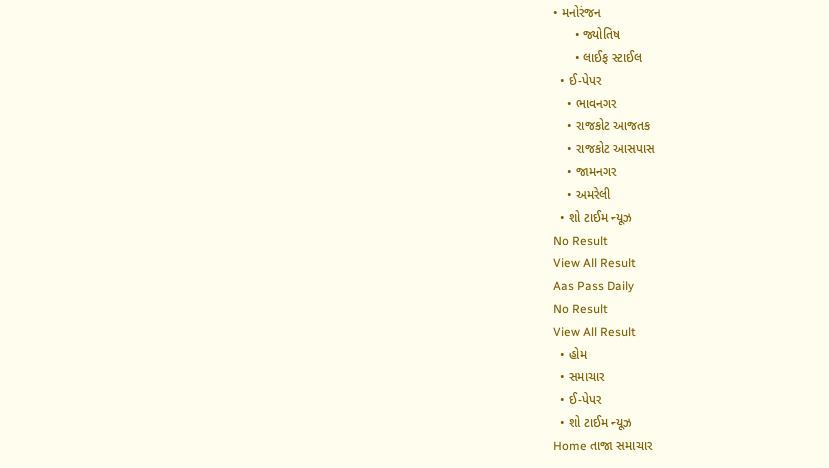• મનોરંજન
      • જ્યોતિષ
      • લાઈફ સ્ટાઈલ
  • ઈ-પેપર
    • ભાવનગર
    • રાજકોટ આજતક
    • રાજકોટ આસપાસ
    • જામનગર
    • અમરેલી
  • શો ટાઈમ ન્યૂઝ
No Result
View All Result
Aas Pass Daily
No Result
View All Result
  • હોમ
  • સમાચાર
  • ઈ-પેપર
  • શો ટાઈમ ન્યૂઝ
Home તાજા સમાચાર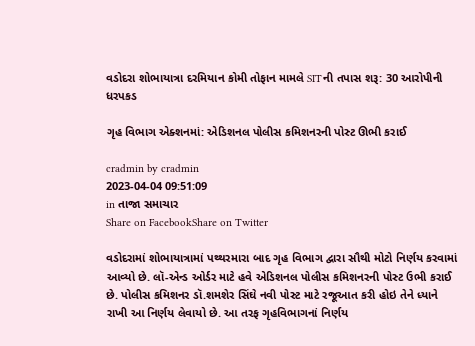વડોદરા શોભાયાત્રા દરમિયાન કોમી તોફાન મામલે SITની તપાસ શરૂ: 30 આરોપીની ધરપકડ

ગૃહ વિભાગ એક્શનમાં: એડિશનલ પોલીસ કમિશનરની પોસ્ટ ઊભી કરાઈ

cradmin by cradmin
2023-04-04 09:51:09
in તાજા સમાચાર
Share on FacebookShare on Twitter

વડોદરામાં શોભાયાત્રામાં પથ્થરમારા બાદ ગૃહ વિભાગ દ્વારા સૌથી મોટો નિર્ણય કરવામાં આવ્યો છે. લૉ-એન્ડ ઓર્ડર માટે હવે એડિશનલ પોલીસ કમિશનરની પોસ્ટ ઉભી કરાઈ છે. પોલીસ કમિશનર ડૉ.શમશેર સિંઘે નવી પોસ્ટ માટે રજૂઆત કરી હોઇ તેને ધ્યાને રાખી આ નિર્ણય લેવાયો છે. આ તરફ ગૃહવિભાગનાં નિર્ણય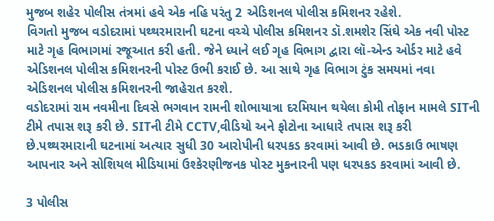મુજબ શહેર પોલીસ તંત્રમાં હવે એક નહિ પરંતુ 2 એડિશનલ પોલીસ કમિશનર રહેશે.
વિગતો મુજબ વડોદરામાં પથ્થરમારાની ઘટના વચ્ચે પોલીસ કમિશનર ડૉ.શમશેર સિંઘે એક નવી પોસ્ટ માટે ગૃહ વિભાગમાં રજૂઆત કરી હતી. જેને ધ્યાને લઈ ગૃહ વિભાગ દ્વારા લૉ-એન્ડ ઓર્ડર માટે હવે એડિશનલ પોલીસ કમિશનરની પોસ્ટ ઉભી કરાઈ છે. આ સાથે ગૃહ વિભાગ ટુંક સમયમાં નવા એડિશનલ પોલીસ કમિશનરની જાહેરાત કરશે.
વડોદરામાં રામ નવમીના દિવસે ભગવાન રામની શોભાયાત્રા દરમિયાન થયેલા કોમી તોફાન મામલે SITની ટીમે તપાસ શરૂ કરી છે. SITની ટીમે CCTV,વીડિયો અને ફોટોના આધારે તપાસ શરૂ કરી છે.પથ્થરમારાની ઘટનામાં અત્યાર સુધી 30 આરોપીની ધરપકડ કરવામાં આવી છે. ભડકાઉ ભાષણ આપનાર અને સોશિયલ મીડિયામાં ઉશ્કેરણીજનક પોસ્ટ મુકનારની પણ ધરપકડ કરવામાં આવી છે.

3 પોલીસ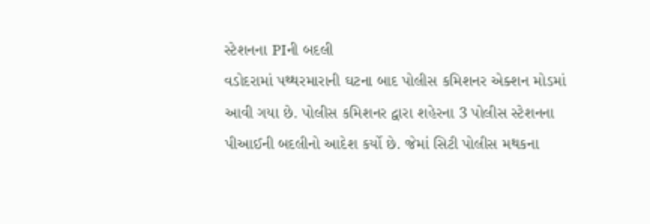સ્ટેશનના PIની બદલી
વડોદરામાં પથ્થરમારાની ઘટના બાદ પોલીસ કમિશનર એક્શન મોડમાં આવી ગયા છે. પોલીસ કમિશનર દ્વારા શહેરના 3 પોલીસ સ્ટેશનના પીઆઈની બદલીનો આદેશ કર્યો છે. જેમાં સિટી પોલીસ મથકના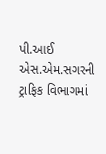પી.આઈ એસ.એમ.સગરની ટ્રાફિક વિભાગમાં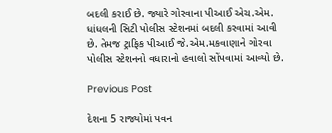બદલી કરાઈ છે. જ્યારે ગોરવાના પીઆઈ એચ.એમ. ધાંધલની સિટી પોલીસ સ્ટેશનમાં બદલી કરવામાં આવી છે. તેમજ ટ્રાફિક પીઆઈ જે.એમ.મકવાણાને ગોરવા પોલીસ સ્ટેશનનો વધારાનો હવાલો સોંપવામાં આવ્યો છે.

Previous Post

દેશના 5 રાજ્યોમાં પવન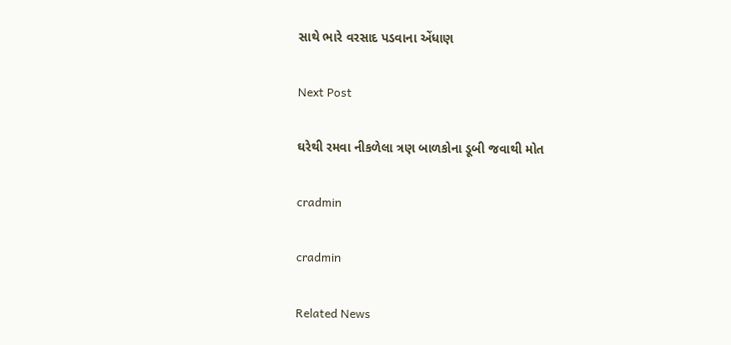સાથે ભારે વરસાદ પડવાના એંધાણ

Next Post

ઘરેથી રમવા નીકળેલા ત્રણ બાળકોના ડૂબી જવાથી મોત

cradmin

cradmin

Related News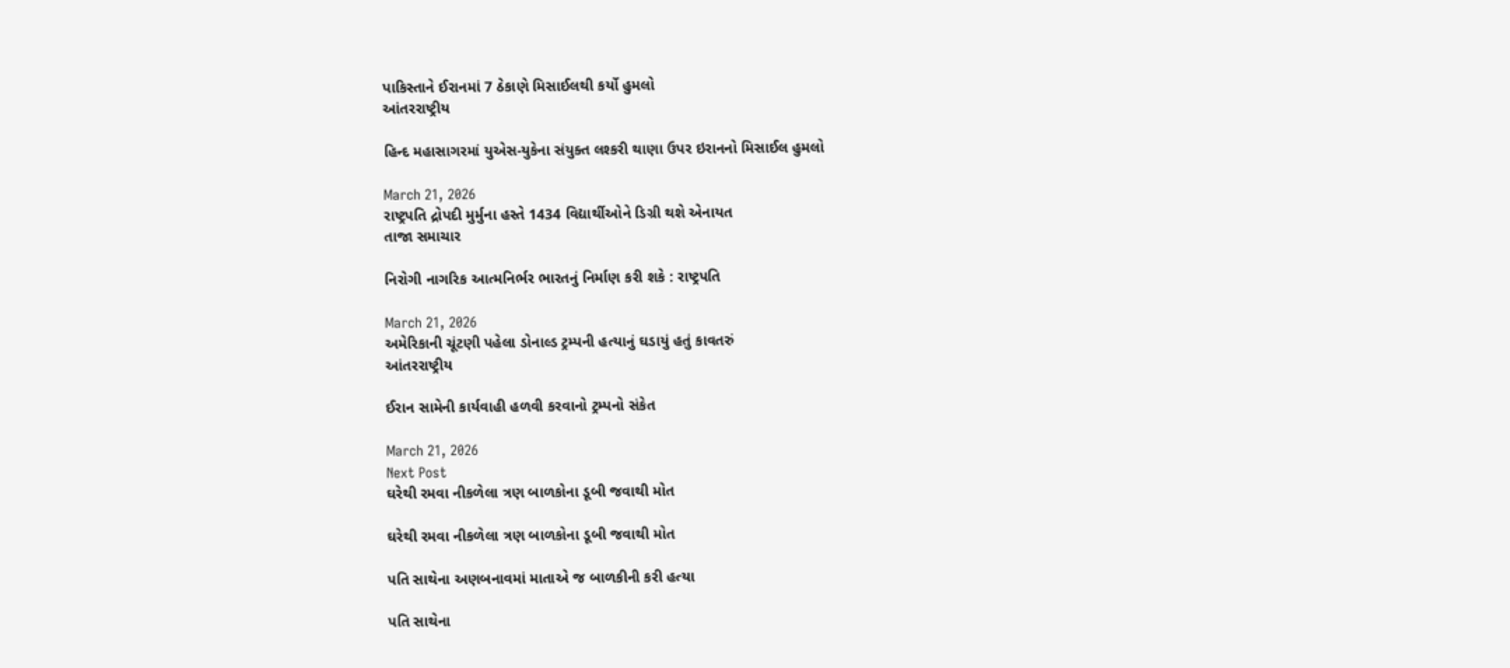પાકિસ્તાને ઈરાનમાં 7 ઠેકાણે મિસાઈલથી કર્યો હુમલો
આંતરરાષ્ટ્રીય

હિન્દ મહાસાગરમાં યુએસ-યુકેના સંયુક્ત લશ્કરી થાણા ઉપર ઇરાનનો મિસાઈલ હુમલો

March 21, 2026
રાષ્ટ્રપતિ દ્રોપદી મુર્મુના હસ્તે 1434 વિદ્યાર્થીઓને ડિગ્રી થશે એનાયત
તાજા સમાચાર

નિરોગી નાગરિક આત્મનિર્ભર ભારતનું નિર્માણ કરી શકે : રાષ્ટ્રપતિ

March 21, 2026
અમેરિકાની ચૂંટણી પહેલા ડોનાલ્ડ ટ્રમ્પની હત્યાનું ઘડાયું હતું કાવતરું
આંતરરાષ્ટ્રીય

ઈરાન સામેની કાર્યવાહી હળવી કરવાનો ટ્રમ્પનો સંકેત

March 21, 2026
Next Post
ઘરેથી રમવા નીકળેલા ત્રણ બાળકોના ડૂબી જવાથી મોત

ઘરેથી રમવા નીકળેલા ત્રણ બાળકોના ડૂબી જવાથી મોત

પતિ સાથેના અણબનાવમાં માતાએ જ બાળકીની કરી હત્યા

પતિ સાથેના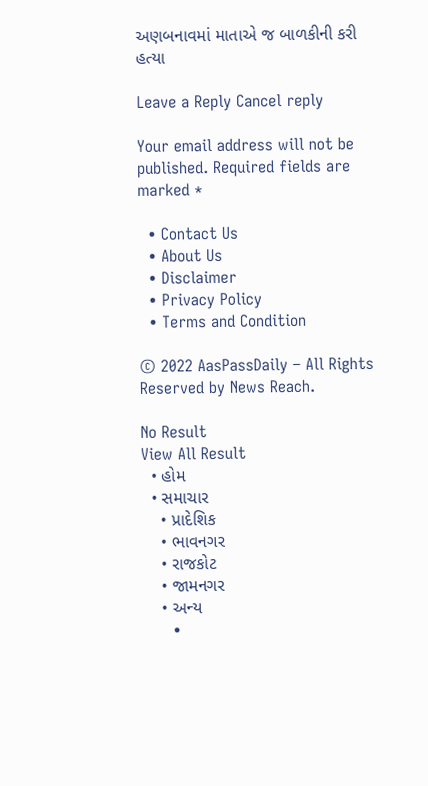અણબનાવમાં માતાએ જ બાળકીની કરી હત્યા

Leave a Reply Cancel reply

Your email address will not be published. Required fields are marked *

  • Contact Us
  • About Us
  • Disclaimer
  • Privacy Policy
  • Terms and Condition

© 2022 AasPassDaily – All Rights Reserved by News Reach.

No Result
View All Result
  • હોમ
  • સમાચાર
    • પ્રાદેશિક
    • ભાવનગર
    • રાજકોટ
    • જામનગર
    • અન્ય
      •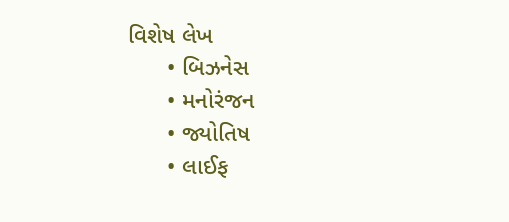વિશેષ લેખ
      • બિઝનેસ
      • મનોરંજન
      • જ્યોતિષ
      • લાઈફ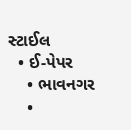સ્ટાઈલ
  • ઈ-પેપર
    • ભાવનગર
    •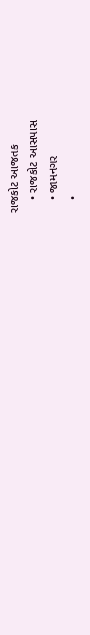રાજકોટ આજતક
    • રાજકોટ આસપાસ
    • જામનગર
    •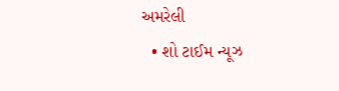અમરેલી
  • શો ટાઈમ ન્યૂઝ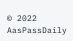© 2022 AasPassDaily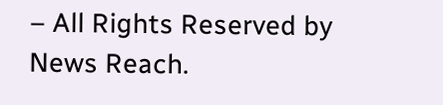– All Rights Reserved by News Reach.